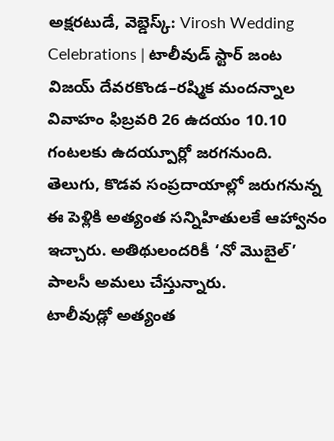అక్షరటుడే, వెబ్డెస్క్: Virosh Wedding Celebrations | టాలీవుడ్ స్టార్ జంట విజయ్ దేవరకొండ–రష్మిక మందన్నాల వివాహం ఫిబ్రవరి 26 ఉదయం 10.10 గంటలకు ఉదయ్పూర్లో జరగనుంది. తెలుగు, కొడవ సంప్రదాయాల్లో జరుగనున్న ఈ పెళ్లికి అత్యంత సన్నిహితులకే ఆహ్వానం ఇచ్చారు. అతిథులందరికీ ‘నో మొబైల్’ పాలసీ అమలు చేస్తున్నారు.
టాలీవుడ్లో అత్యంత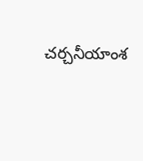చర్చనీయాంశ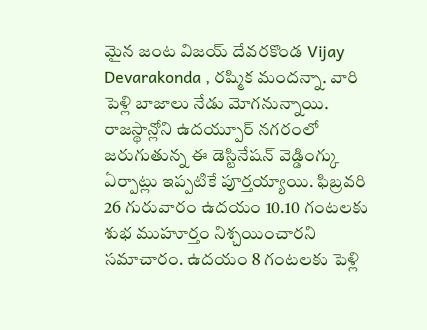మైన జంట విజయ్ దేవరకొండ Vijay Devarakonda , రష్మిక మందన్నా. వారి పెళ్లి బాజాలు నేడు మోగనున్నాయి. రాజస్థాన్లోని ఉదయ్పూర్ నగరంలో జరుగుతున్న ఈ డెస్టినేషన్ వెడ్డింగ్కు ఏర్పాట్లు ఇప్పటికే పూర్తయ్యాయి. ఫిబ్రవరి 26 గురువారం ఉదయం 10.10 గంటలకు శుభ ముహూర్తం నిశ్చయించారని సమాచారం. ఉదయం 8 గంటలకు పెళ్లి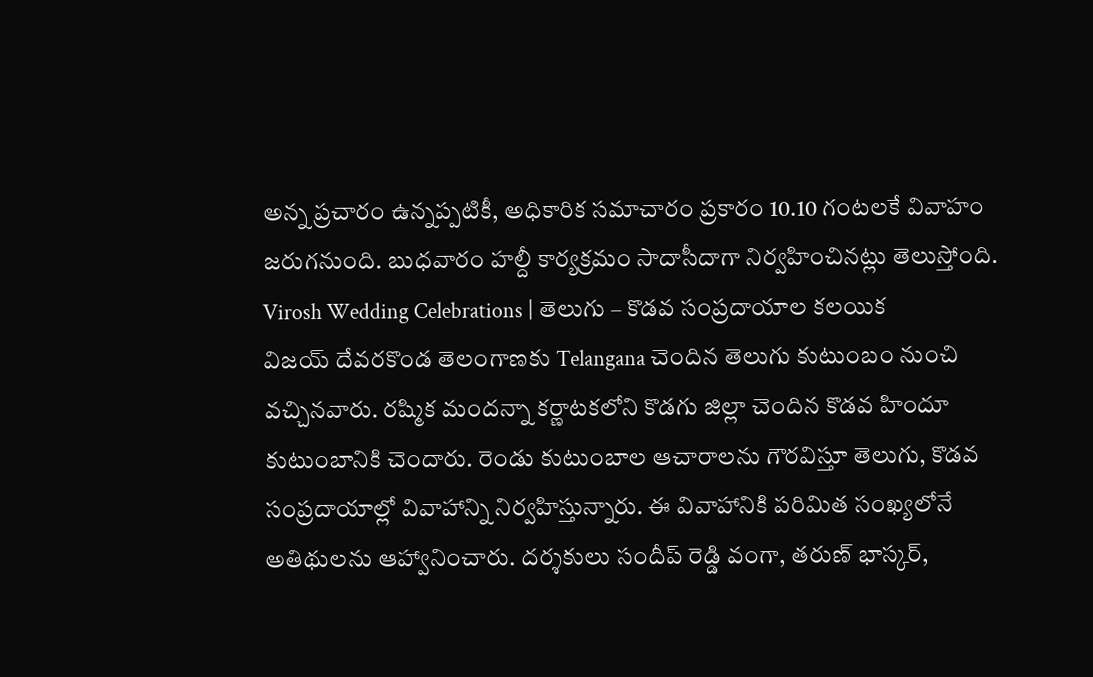అన్న ప్రచారం ఉన్నప్పటికీ, అధికారిక సమాచారం ప్రకారం 10.10 గంటలకే వివాహం జరుగనుంది. బుధవారం హల్దీ కార్యక్రమం సాదాసీదాగా నిర్వహించినట్లు తెలుస్తోంది.
Virosh Wedding Celebrations | తెలుగు – కొడవ సంప్రదాయాల కలయిక
విజయ్ దేవరకొండ తెలంగాణకు Telangana చెందిన తెలుగు కుటుంబం నుంచి వచ్చినవారు. రష్మిక మందన్నా కర్ణాటకలోని కొడగు జిల్లా చెందిన కొడవ హిందూ కుటుంబానికి చెందారు. రెండు కుటుంబాల ఆచారాలను గౌరవిస్తూ తెలుగు, కొడవ సంప్రదాయాల్లో వివాహాన్ని నిర్వహిస్తున్నారు. ఈ వివాహానికి పరిమిత సంఖ్యలోనే అతిథులను ఆహ్వానించారు. దర్శకులు సందీప్ రెడ్డి వంగా, తరుణ్ భాస్కర్,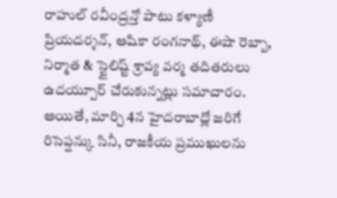రాహుల్ రవీంద్రన్తో పాటు కళ్యాణీ ప్రియదర్శన్, ఆషికా రంగనాథ్, ఈషా రెబ్బా, నిర్మాత & స్టైలిష్ట్ శ్రావ్య వర్మ తదితరులు ఉదయ్పూర్ చేరుకున్నట్లు సమాచారం. అయితే, మార్చి 4న హైదరాబాద్లో జరిగే రిసెప్షన్కు సినీ, రాజకీయ ప్రముఖులను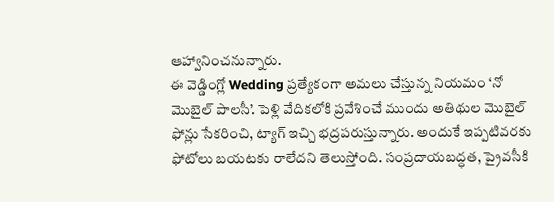ఆహ్వానించనున్నారు.
ఈ వెడ్డింగ్లో Wedding ప్రత్యేకంగా అమలు చేస్తున్న నియమం ‘నో మొబైల్ పాలసీ’. పెళ్లి వేదికలోకి ప్రవేశించే ముందు అతిథుల మొబైల్ ఫోన్లు సేకరించి, ట్యాగ్ ఇచ్చి భద్రపరుస్తున్నారు. అందుకే ఇప్పటివరకు ఫోటోలు బయటకు రాలేదని తెలుస్తోంది. సంప్రదాయబద్ధత, ప్రైవసీకి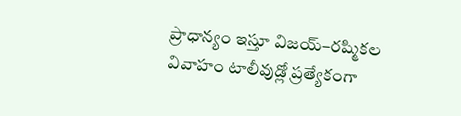ప్రాధాన్యం ఇస్తూ విజయ్–రష్మికల వివాహం టాలీవుడ్లో ప్రత్యేకంగా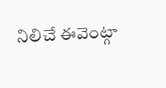నిలిచే ఈవెంట్గా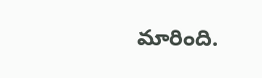మారింది.